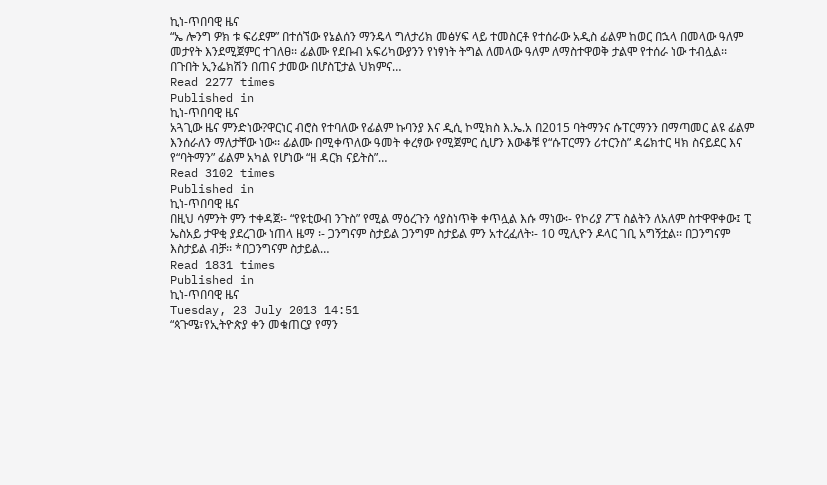ኪነ-ጥበባዊ ዜና
“ኤ ሎንግ ዎክ ቱ ፍሪደም” በተሰኘው የኔልሰን ማንዴላ ግለታሪክ መፅሃፍ ላይ ተመስርቶ የተሰራው አዲስ ፊልም ከወር በኋላ በመላው ዓለም መታየት እንደሚጀምር ተገለፀ፡፡ ፊልሙ የደቡብ አፍሪካውያንን የነፃነት ትግል ለመላው ዓለም ለማስተዋወቅ ታልሞ የተሰራ ነው ተብሏል፡፡ በጉበት ኢንፌክሽን በጠና ታመው በሆስፒታል ህክምና…
Read 2277 times
Published in
ኪነ-ጥበባዊ ዜና
አጓጊው ዜና ምንድነው?ዋርነር ብሮስ የተባለው የፊልም ኩባንያ እና ዲሲ ኮሚክስ እ.ኤ.አ በ2015 ባትማንና ሱፐርማንን በማጣመር ልዩ ፊልም እንሰራለን ማለታቸው ነው፡፡ ፊልሙ በሚቀጥለው ዓመት ቀረፃው የሚጀምር ሲሆን እውቆቹ የ“ሱፐርማን ሪተርንስ” ዳሬክተር ዛክ ስናይደር እና የ“ባትማን” ፊልም አካል የሆነው “ዘ ዳርክ ናይትስ”…
Read 3102 times
Published in
ኪነ-ጥበባዊ ዜና
በዚህ ሳምንት ምን ተቀዳጀ፡- “የዩቲውብ ንጉስ” የሚል ማዕረጉን ሳያስነጥቅ ቀጥሏል እሱ ማነው፡- የኮሪያ ፖፕ ስልትን ለአለም ስተዋዋቀው፤ ፒ ኤስአይ ታዋቂ ያደረገው ነጠላ ዜማ ፡- ጋንግናም ስታይል ጋንግም ስታይል ምን አተረፈለት፡- 10 ሚሊዮን ዶላር ገቢ አግኝቷል፡፡ በጋንግናም እስታይል ብቻ፡፡ *በጋንግናም ስታይል…
Read 1831 times
Published in
ኪነ-ጥበባዊ ዜና
Tuesday, 23 July 2013 14:51
“ጳጉሜ፣የኢትዮጵያ ቀን መቁጠርያ የማን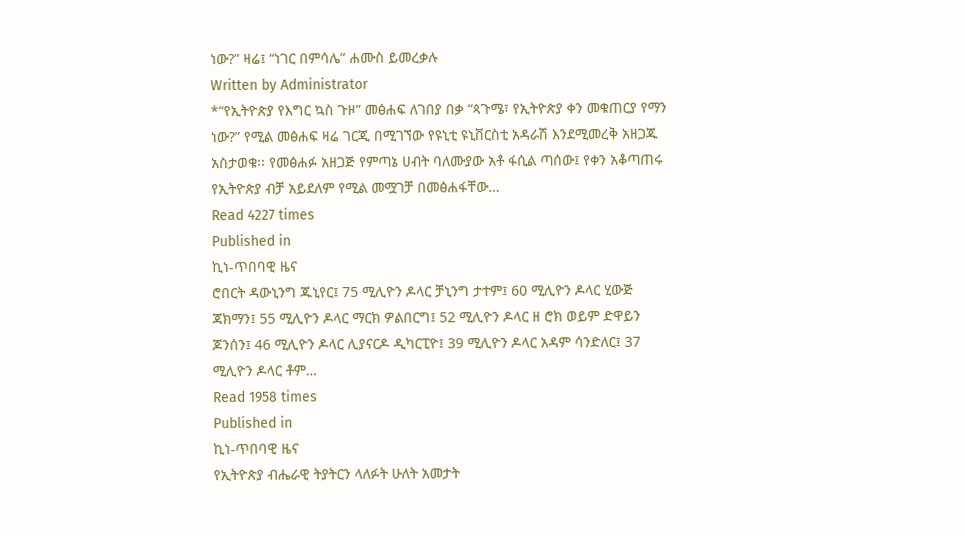ነው?” ዛሬ፤ “ነገር በምሳሌ” ሐሙስ ይመረቃሉ
Written by Administrator
*“የኢትዮጵያ የእግር ኳስ ጉዞ” መፅሐፍ ለገበያ በቃ “ጳጉሜ፣ የኢትዮጵያ ቀን መቁጠርያ የማን ነው?” የሚል መፅሐፍ ዛሬ ገርጂ በሚገኘው የዩኒቲ ዩኒቨርስቲ አዳራሽ እንደሚመረቅ አዘጋጁ አስታወቁ፡፡ የመፅሐፉ አዘጋጅ የምጣኔ ሀብት ባለሙያው አቶ ፋሲል ጣሰው፤ የቀን አቆጣጠሩ የኢትዮጵያ ብቻ አይደለም የሚል መሟገቻ በመፅሐፋቸው…
Read 4227 times
Published in
ኪነ-ጥበባዊ ዜና
ሮበርት ዳውኒንግ ጁኒየር፤ 75 ሚሊዮን ዶላር ቻኒንግ ታተም፤ 60 ሚሊዮን ዶላር ሂውጅ ጃክማን፤ 55 ሚሊዮን ዶላር ማርክ ዎልበርግ፤ 52 ሚሊዮን ዶላር ዘ ሮክ ወይም ድዋይን ጆንሰን፤ 46 ሚሊዮን ዶላር ሊያናርዶ ዲካርፒዮ፤ 39 ሚሊዮን ዶላር አዳም ሳንድለር፤ 37 ሚሊዮን ዶላር ቶም…
Read 1958 times
Published in
ኪነ-ጥበባዊ ዜና
የኢትዮጵያ ብሔራዊ ትያትርን ላለፉት ሁለት አመታት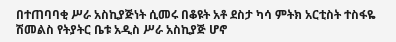በተጠባባቂ ሥራ አስኪያጅነት ሲመሩ በቆዩት አቶ ደስታ ካሳ ምትክ አርቲስት ተስፋዬ ሽመልስ የትያትር ቤቱ አዲስ ሥራ አስኪያጅ ሆኖ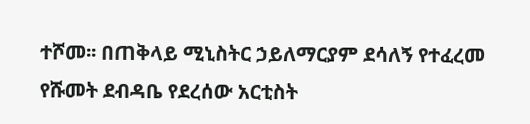ተሾመ፡፡ በጠቅላይ ሚኒስትር ኃይለማርያም ደሳለኝ የተፈረመ የሹመት ደብዳቤ የደረሰው አርቲስት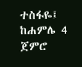ተስፋዬ፤ ከሐምሌ 4 ጀምሮ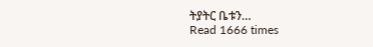ትያትር ቤቱን…
Read 1666 times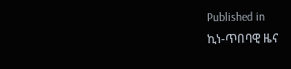Published in
ኪነ-ጥበባዊ ዜና